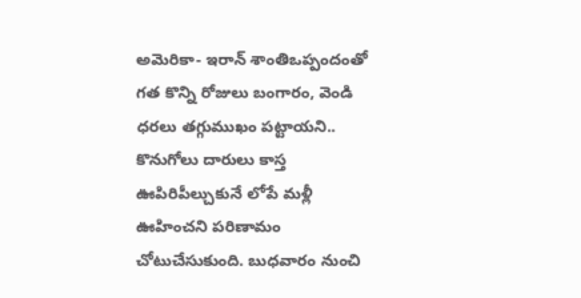అమెరికా- ఇరాన్ శాంతిఒప్పందంతో గత కొన్ని రోజులు బంగారం, వెండి ధరలు తగ్గుముఖం పట్టాయని.. కొనుగోలు దారులు కాస్త ఊపిరిపీల్చుకునే లోపే మళ్లీ ఊహించని పరిణామం చోటుచేసుకుంది. బుధవారం నుంచి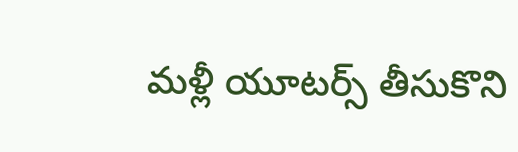మళ్లీ యూటర్స్ తీసుకొని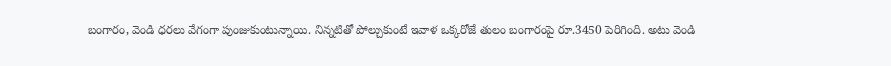బంగారం, వెండి ధరలు వేగంగా పుంజుకుంటున్నాయి. నిన్నటితో పోల్చుకుంటే ఇవాళ ఒక్కరోజే తులం బంగారంపై రూ.3450 పెరిగింది. అటు వెండి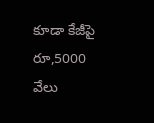కూడా కేజీపై రూ,5000 వేలు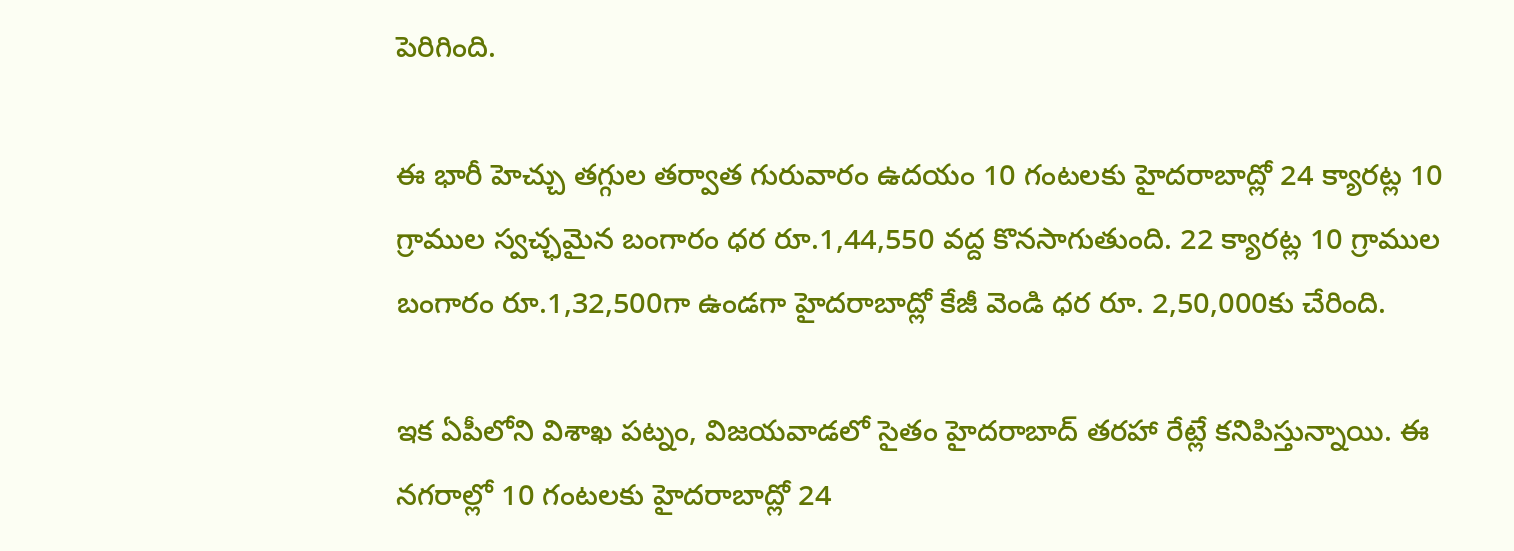పెరిగింది.

ఈ భారీ హెచ్చు తగ్గుల తర్వాత గురువారం ఉదయం 10 గంటలకు హైదరాబాద్లో 24 క్యారట్ల 10 గ్రాముల స్వచ్ఛమైన బంగారం ధర రూ.1,44,550 వద్ద కొనసాగుతుంది. 22 క్యారట్ల 10 గ్రాముల బంగారం రూ.1,32,500గా ఉండగా హైదరాబాద్లో కేజీ వెండి ధర రూ. 2,50,000కు చేరింది.

ఇక ఏపీలోని విశాఖ పట్నం, విజయవాడలో సైతం హైదరాబాద్ తరహా రేట్లే కనిపిస్తున్నాయి. ఈ నగరాల్లో 10 గంటలకు హైదరాబాద్లో 24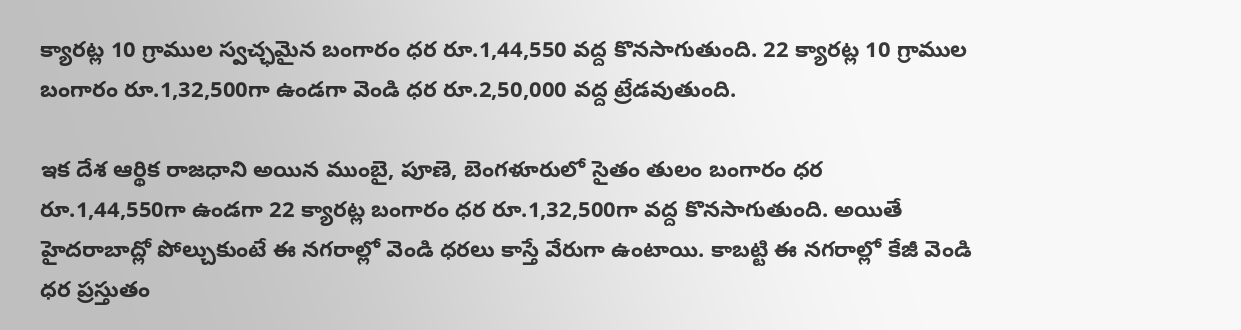క్యారట్ల 10 గ్రాముల స్వచ్ఛమైన బంగారం ధర రూ.1,44,550 వద్ద కొనసాగుతుంది. 22 క్యారట్ల 10 గ్రాముల బంగారం రూ.1,32,500గా ఉండగా వెండి ధర రూ.2,50,000 వద్ద ట్రేడవుతుంది.

ఇక దేశ ఆర్థిక రాజధాని అయిన ముంబై, పూణె, బెంగళూరులో సైతం తులం బంగారం ధర రూ.1,44,550గా ఉండగా 22 క్యారట్ల బంగారం ధర రూ.1,32,500గా వద్ద కొనసాగుతుంది. అయితే హైదరాబాద్లో పోల్చుకుంటే ఈ నగరాల్లో వెండి ధరలు కాస్తే వేరుగా ఉంటాయి. కాబట్టి ఈ నగరాల్లో కేజీ వెండి ధర ప్రస్తుతం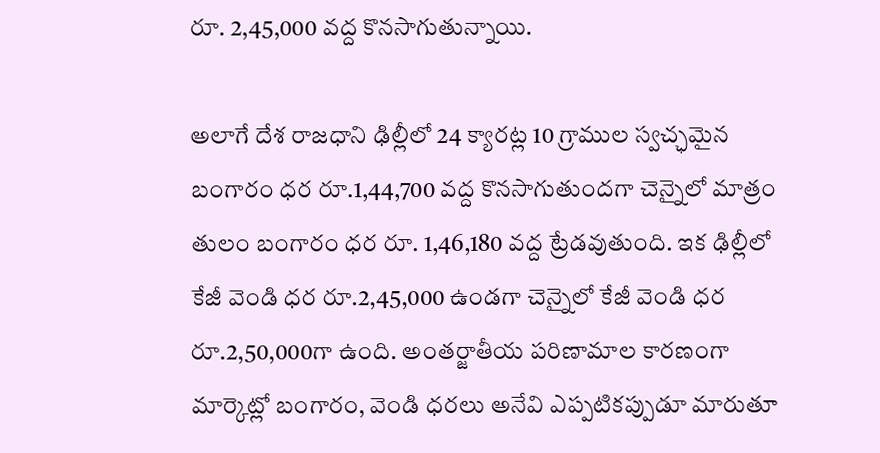రూ. 2,45,000 వద్ద కొనసాగుతున్నాయి.

అలాగే దేశ రాజధాని ఢిల్లీలో 24 క్యారట్ల 10 గ్రాముల స్వచ్ఛమైన బంగారం ధర రూ.1,44,700 వద్ద కొనసాగుతుందగా చెన్నైలో మాత్రం తులం బంగారం ధర రూ. 1,46,180 వద్ద ట్రేడవుతుంది. ఇక ఢిల్లీలో కేజీ వెండి ధర రూ.2,45,000 ఉండగా చెన్నైలో కేజీ వెండి ధర రూ.2,50,000గా ఉంది. అంతర్జాతీయ పరిణామాల కారణంగా మార్కెట్లో బంగారం, వెండి ధరలు అనేవి ఎప్పటికప్పుడూ మారుతూ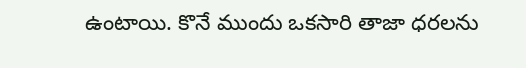ఉంటాయి. కొనే ముందు ఒకసారి తాజా ధరలను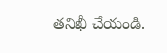తనిఖీ చేయండి.